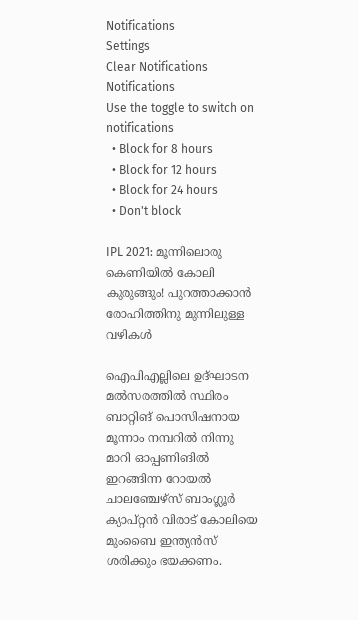Notifications
Settings
Clear Notifications
Notifications
Use the toggle to switch on notifications
  • Block for 8 hours
  • Block for 12 hours
  • Block for 24 hours
  • Don't block

IPL 2021: മൂന്നിലൊരു കെണിയില്‍ കോലി കുരുങ്ങും! പുറത്താക്കാന്‍ രോഹിത്തിനു മുന്നിലുള്ള വഴികള്‍

ഐപിഎല്ലിലെ ഉദ്ഘാടന മല്‍സരത്തില്‍ സ്ഥിരം ബാറ്റിങ് പൊസിഷനായ മൂന്നാം നമ്പറില്‍ നിന്നു മാറി ഓപ്പണിങില്‍ ഇറങ്ങിന്ന റോയല്‍ ചാലഞ്ചേഴ്‌സ് ബാംഗ്ലൂര്‍ ക്യാപ്റ്റന്‍ വിരാട് കോലിയെ മുംബൈ ഇന്ത്യന്‍സ് ശരിക്കും ഭയക്കണം.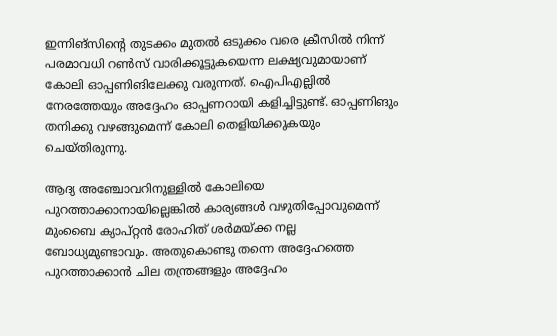ഇന്നിങ്‌സിന്റെ തുടക്കം മുതല്‍ ഒടുക്കം വരെ ക്രീസില്‍ നിന്ന് പരമാവധി റണ്‍സ് വാരിക്കൂട്ടുകയെന്ന ലക്ഷ്യവുമായാണ് കോലി ഓപ്പണിങിലേക്കു വരുന്നത്. ഐപിഎല്ലില്‍ നേരത്തേയും അദ്ദേഹം ഓപ്പണറായി കളിച്ചിട്ടുണ്ട്. ഓപ്പണിങും തനിക്കു വഴങ്ങുമെന്ന് കോലി തെളിയിക്കുകയും ചെയ്തിരുന്നു.

ആദ്യ അഞ്ചോവറിനുള്ളില്‍ കോലിയെ പുറത്താക്കാനായില്ലെങ്കില്‍ കാര്യങ്ങള്‍ വഴുതിപ്പോവുമെന്ന് മുംബൈ ക്യാപ്റ്റന്‍ രോഹിത് ശര്‍മയ്ക്ക നല്ല ബോധ്യമുണ്ടാവും. അതുകൊണ്ടു തന്നെ അദ്ദേഹത്തെ പുറത്താക്കാന്‍ ചില തന്ത്രങ്ങളും അദ്ദേഹം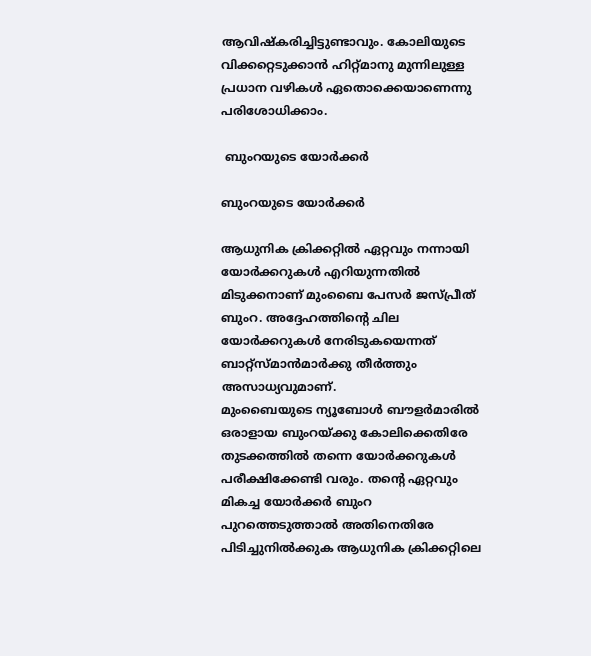ആവിഷ്‌കരിച്ചിട്ടുണ്ടാവും. കോലിയുടെ വിക്കറ്റെടുക്കാന്‍ ഹിറ്റ്മാനു മുന്നിലുള്ള പ്രധാന വഴികള്‍ ഏതൊക്കെയാണെന്നു പരിശോധിക്കാം.

 ബുംറയുടെ യോര്‍ക്കര്‍

ബുംറയുടെ യോര്‍ക്കര്‍

ആധുനിക ക്രിക്കറ്റില്‍ ഏറ്റവും നന്നായി യോര്‍ക്കറുകള്‍ എറിയുന്നതില്‍ മിടുക്കനാണ് മുംബൈ പേസര്‍ ജസ്പ്രീത് ബുംറ. അദ്ദേഹത്തിന്റെ ചില യോര്‍ക്കറുകള്‍ നേരിടുകയെന്നത് ബാറ്റ്‌സ്മാന്‍മാര്‍ക്കു തീര്‍ത്തും അസാധ്യവുമാണ്.
മുംബൈയുടെ ന്യൂബോള്‍ ബൗളര്‍മാരില്‍ ഒരാളായ ബുംറയ്ക്കു കോലിക്കെതിരേ തുടക്കത്തില്‍ തന്നെ യോര്‍ക്കറുകള്‍ പരീക്ഷിക്കേണ്ടി വരും. തന്റെ ഏറ്റവും മികച്ച യോര്‍ക്കര്‍ ബുംറ പുറത്തെടുത്താല്‍ അതിനെതിരേ പിടിച്ചുനില്‍ക്കുക ആധുനിക ക്രിക്കറ്റിലെ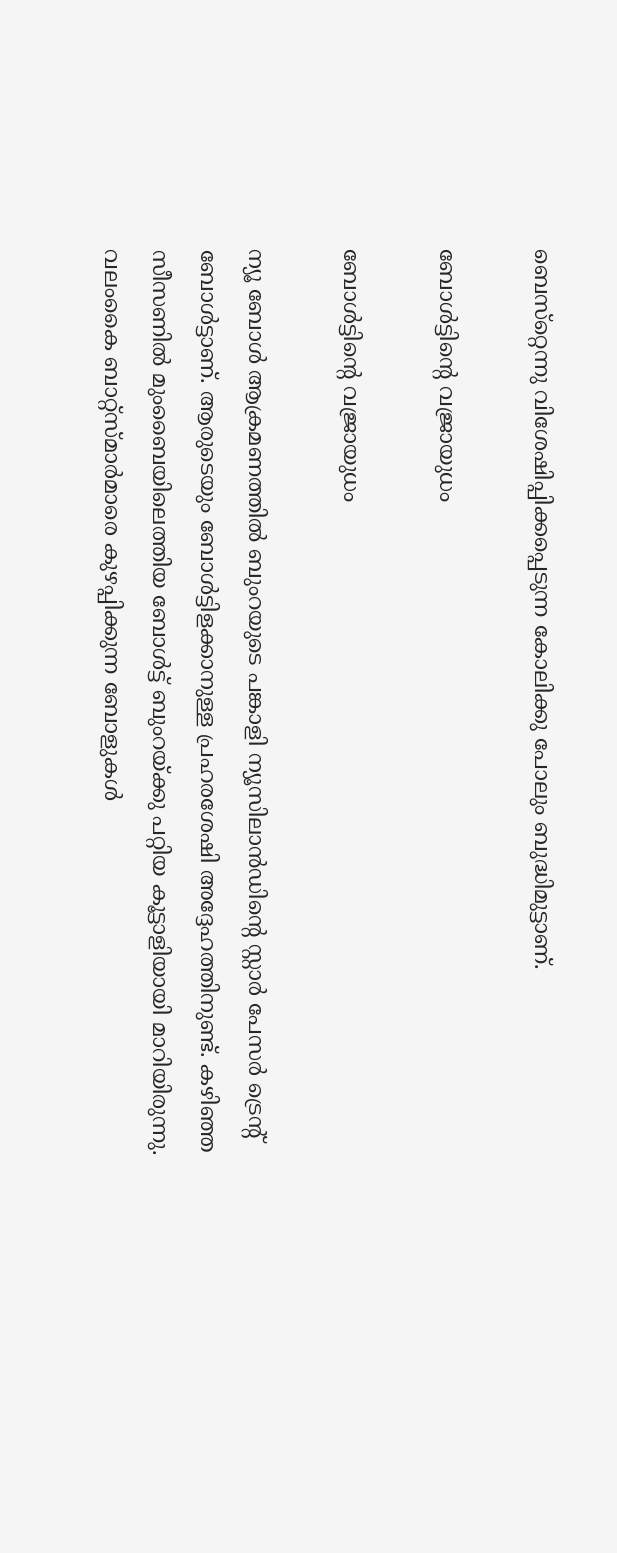ബെസ്‌റ്റെന്നു വിശേഷിപ്പിക്കപ്പെടുന്ന കോലിക്കു പോലും ബുദ്ധിമുട്ടാണ്.

ബോള്‍ട്ടിന്റെ വജ്രായുധം

ബോള്‍ട്ടിന്റെ വജ്രായുധം

ന്യൂ ബോള്‍ ആക്രമണത്തില്‍ ബുംറയുടെ പങ്കാളി ന്യൂസിലാന്‍ഡിന്റെ സ്റ്റാര്‍ പേസര്‍ ട്രെന്റ് ബോള്‍ട്ടാണ്. ആരുടെയും ബോള്‍ട്ടിളക്കാനുള്ള പ്രഹരശേഷി അദ്ദേഹത്തിനുണ്ട്. കഴിഞ്ഞ സീസണില്‍ മുംബൈയിലെത്തിയ ബോള്‍ട്ട് ബുംറയ്ക്കു പറ്റിയ കൂട്ടാളിയായി മാറിയിരുന്നു.
വലംകൈ ബാറ്റ്‌സ്മാര്‍മാരെ കുഴപ്പിക്കുന്ന ബോളുകള്‍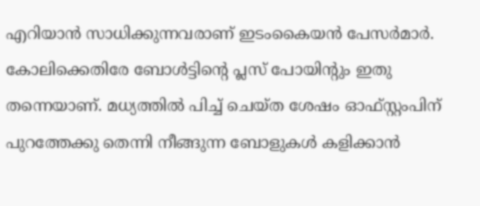എറിയാന്‍ സാധിക്കുന്നവരാണ് ഇടംകൈയന്‍ പേസര്‍മാര്‍. കോലിക്കെതിരേ ബോള്‍ട്ടിന്റെ പ്ലസ് പോയിന്റും ഇതു തന്നെയാണ്. മധ്യത്തില്‍ പിച്ച് ചെയ്ത ശേഷം ഓഫ്സ്റ്റംപിന് പുറത്തേക്കു തെന്നി നീങ്ങുന്ന ബോളുകള്‍ കളിക്കാന്‍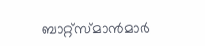ബാറ്റ്‌സ്മാന്‍മാര്‍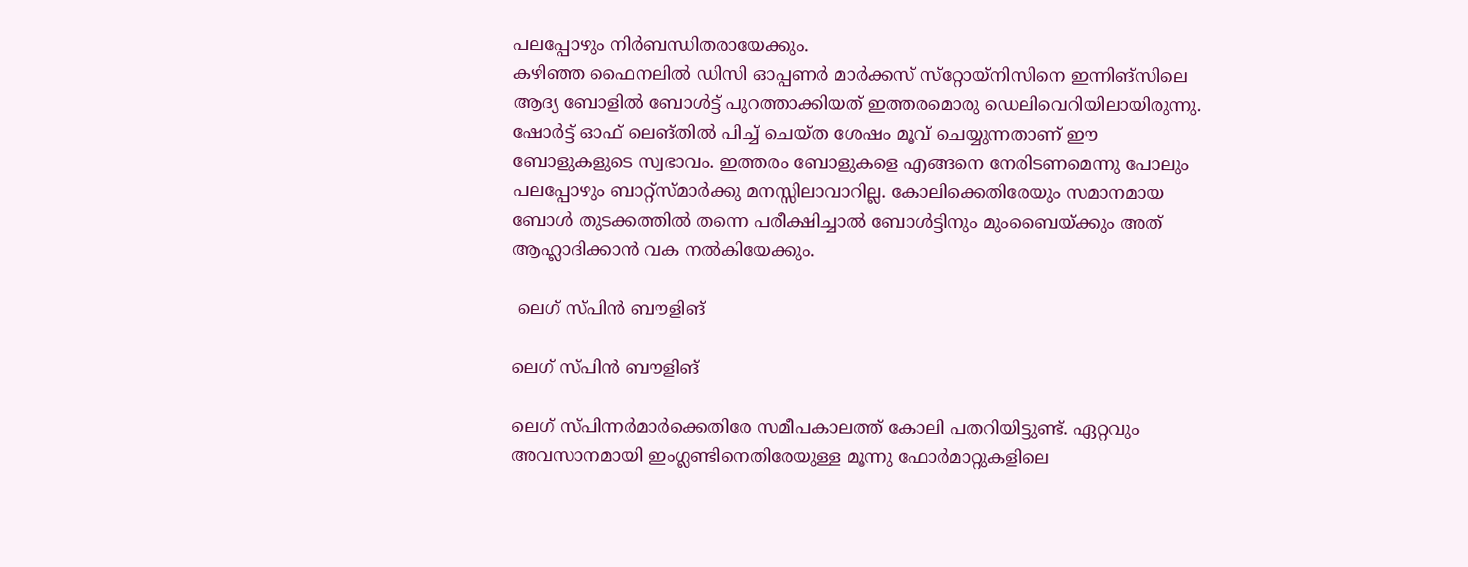പലപ്പോഴും നിര്‍ബന്ധിതരായേക്കും.
കഴിഞ്ഞ ഫൈനലില്‍ ഡിസി ഓപ്പണര്‍ മാര്‍ക്കസ് സ്‌റ്റോയ്‌നിസിനെ ഇന്നിങ്‌സിലെ ആദ്യ ബോളില്‍ ബോള്‍ട്ട് പുറത്താക്കിയത് ഇത്തരമൊരു ഡെലിവെറിയിലായിരുന്നു. ഷോര്‍ട്ട് ഓഫ് ലെങ്തില്‍ പിച്ച് ചെയ്ത ശേഷം മൂവ് ചെയ്യുന്നതാണ് ഈ ബോളുകളുടെ സ്വഭാവം. ഇത്തരം ബോളുകളെ എങ്ങനെ നേരിടണമെന്നു പോലും പലപ്പോഴും ബാറ്റ്‌സ്മാര്‍ക്കു മനസ്സിലാവാറില്ല. കോലിക്കെതിരേയും സമാനമായ ബോള്‍ തുടക്കത്തില്‍ തന്നെ പരീക്ഷിച്ചാല്‍ ബോള്‍ട്ടിനും മുംബൈയ്ക്കും അത് ആഹ്ലാദിക്കാന്‍ വക നല്‍കിയേക്കും.

 ലെഗ് സ്പിന്‍ ബൗളിങ്

ലെഗ് സ്പിന്‍ ബൗളിങ്

ലെഗ് സ്പിന്നര്‍മാര്‍ക്കെതിരേ സമീപകാലത്ത് കോലി പതറിയിട്ടുണ്ട്. ഏറ്റവും അവസാനമായി ഇംഗ്ലണ്ടിനെതിരേയുള്ള മൂന്നു ഫോര്‍മാറ്റുകളിലെ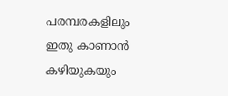പരമ്പരകളിലും ഇതു കാണാന്‍ കഴിയുകയും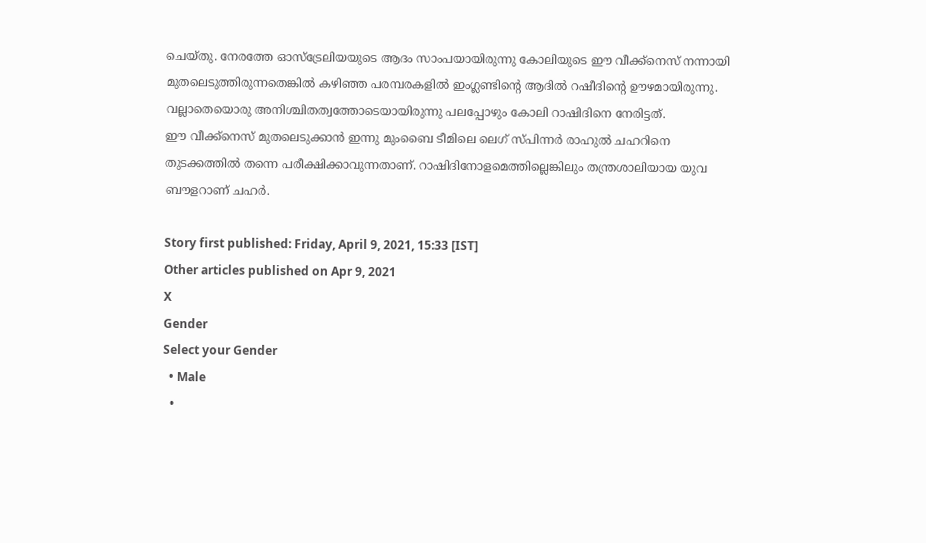ചെയ്തു. നേരത്തേ ഓസ്‌ട്രേലിയയുടെ ആദം സാംപയായിരുന്നു കോലിയുടെ ഈ വീക്ക്‌നെസ് നന്നായി മുതലെടുത്തിരുന്നതെങ്കില്‍ കഴിഞ്ഞ പരമ്പരകളില്‍ ഇംഗ്ലണ്ടിന്റെ ആദില്‍ റഷീദിന്റെ ഊഴമായിരുന്നു. വല്ലാതെയൊരു അനിശ്ചിതത്വത്തോടെയായിരുന്നു പലപ്പോഴും കോലി റാഷിദിനെ നേരിട്ടത്.
ഈ വീക്ക്‌നെസ് മുതലെടുക്കാന്‍ ഇന്നു മുംബൈ ടീമിലെ ലെഗ് സ്പിന്നര്‍ രാഹുല്‍ ചഹറിനെ തുടക്കത്തില്‍ തന്നെ പരീക്ഷിക്കാവുന്നതാണ്. റാഷിദിനോളമെത്തില്ലെങ്കിലും തന്ത്രശാലിയായ യുവ ബൗളറാണ് ചഹര്‍.

Story first published: Friday, April 9, 2021, 15:33 [IST]
Other articles published on Apr 9, 2021
X
Gender
Select your Gender
  • Male
  •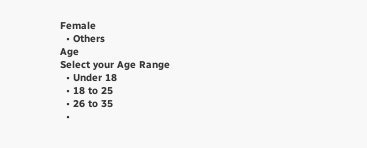Female
  • Others
Age
Select your Age Range
  • Under 18
  • 18 to 25
  • 26 to 35
  •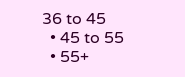36 to 45
  • 45 to 55
  • 55+